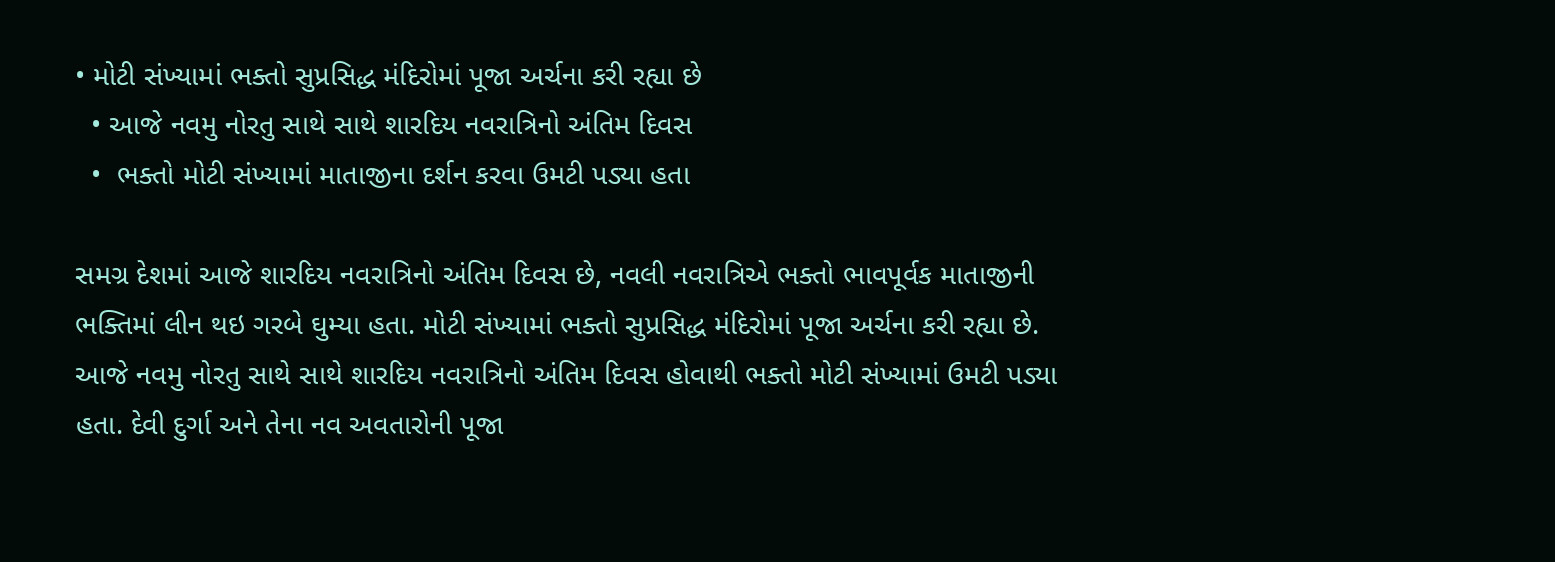• મોટી સંખ્યામાં ભક્તો સુપ્રસિદ્ધ મંદિરોમાં પૂજા અર્ચના કરી રહ્યા છે
  • આજે નવમુ નોરતુ સાથે સાથે શારદિય નવરાત્રિનો અંતિમ દિવસ
  •  ભક્તો મોટી સંખ્યામાં માતાજીના દર્શન કરવા ઉમટી પડ્યા હતા

સમગ્ર દેશમાં આજે શારદિય નવરાત્રિનો અંતિમ દિવસ છે, નવલી નવરાત્રિએ ભક્તો ભાવપૂર્વક માતાજીની ભક્તિમાં લીન થઇ ગરબે ઘુમ્યા હતા. મોટી સંખ્યામાં ભક્તો સુપ્રસિદ્ધ મંદિરોમાં પૂજા અર્ચના કરી રહ્યા છે. આજે નવમુ નોરતુ સાથે સાથે શારદિય નવરાત્રિનો અંતિમ દિવસ હોવાથી ભક્તો મોટી સંખ્યામાં ઉમટી પડ્યા હતા. દેવી દુર્ગા અને તેના નવ અવતારોની પૂજા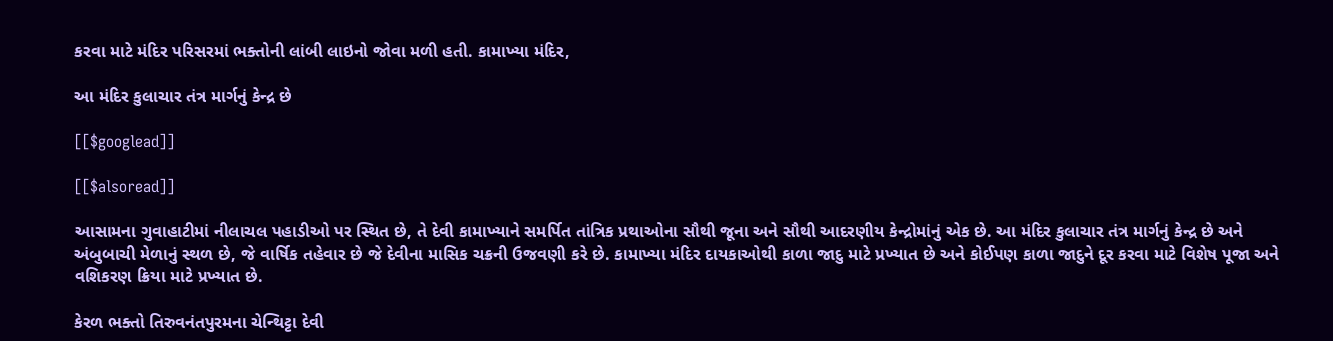કરવા માટે મંદિર પરિસરમાં ભક્તોની લાંબી લાઇનો જોવા મળી હતી. કામાખ્યા મંદિર,

આ મંદિર કુલાચાર તંત્ર માર્ગનું કેન્દ્ર છે

[[$googlead]]

[[$alsoread]]

આસામના ગુવાહાટીમાં નીલાચલ પહાડીઓ પર સ્થિત છે, તે દેવી કામાખ્યાને સમર્પિત તાંત્રિક પ્રથાઓના સૌથી જૂના અને સૌથી આદરણીય કેન્દ્રોમાંનું એક છે. આ મંદિર કુલાચાર તંત્ર માર્ગનું કેન્દ્ર છે અને અંબુબાચી મેળાનું સ્થળ છે, જે વાર્ષિક તહેવાર છે જે દેવીના માસિક ચક્રની ઉજવણી કરે છે. કામાખ્યા મંદિર દાયકાઓથી કાળા જાદુ માટે પ્રખ્યાત છે અને કોઈપણ કાળા જાદુને દૂર કરવા માટે વિશેષ પૂજા અને વશિકરણ ક્રિયા માટે પ્રખ્યાત છે.

કેરળ ભક્તો તિરુવનંતપુરમના ચેન્થિટ્ટા દેવી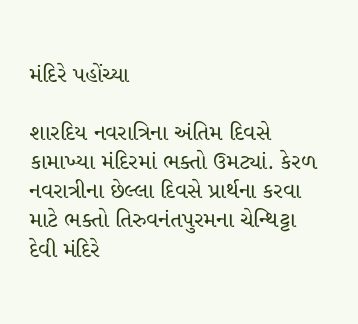મંદિરે પહોંચ્યા

શારદિય નવરાત્રિના અંતિમ દિવસે કામાખ્યા મંદિરમાં ભક્તો ઉમટ્યાં. કેરળ નવરાત્રીના છેલ્લા દિવસે પ્રાર્થના કરવા માટે ભક્તો તિરુવનંતપુરમના ચેન્થિટ્ટા દેવી મંદિરે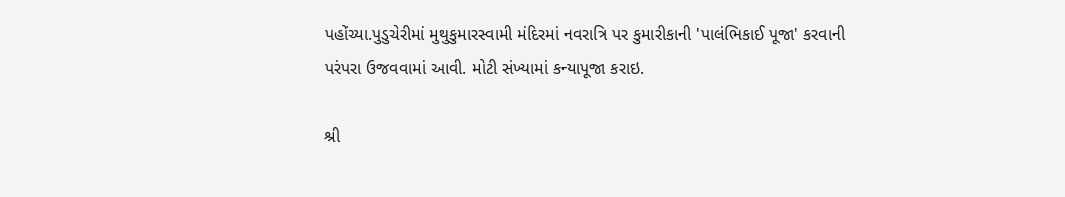પહોંચ્યા.પુડુચેરીમાં મુથુકુમારસ્વામી મંદિરમાં નવરાત્રિ પર કુમારીકાની 'પાલંભિકાઈ પૂજા' કરવાની પરંપરા ઉજવવામાં આવી. મોટી સંખ્યામાં કન્યાપૂજા કરાઇ.

શ્રી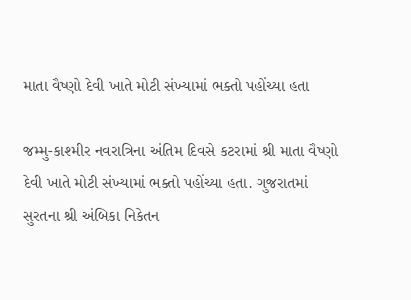માતા વૈષ્ણો દેવી ખાતે મોટી સંખ્યામાં ભક્તો પહોંચ્યા હતા

જમ્મુ-કાશ્મીર નવરાત્રિના અંતિમ દિવસે કટરામાં શ્રી માતા વૈષ્ણો દેવી ખાતે મોટી સંખ્યામાં ભક્તો પહોંચ્યા હતા. ગુજરાતમાં સુરતના શ્રી અંબિકા નિકેતન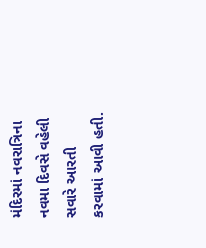મંદિરમાં નવરાત્રિના નવમા દિવસે વહેલી સવારે આરતી કરવામાં આવી હતી.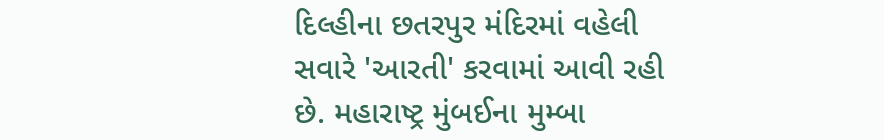દિલ્હીના છતરપુર મંદિરમાં વહેલી સવારે 'આરતી' કરવામાં આવી રહી છે. મહારાષ્ટ્ર મુંબઈના મુમ્બા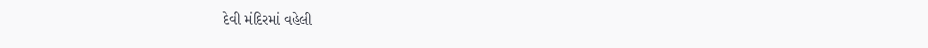દેવી મંદિરમાં વહેલી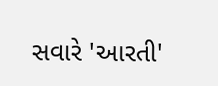સવારે 'આરતી'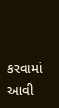કરવામાં આવી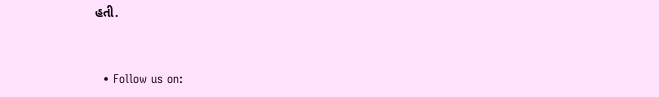હતી.


  • Follow us on: